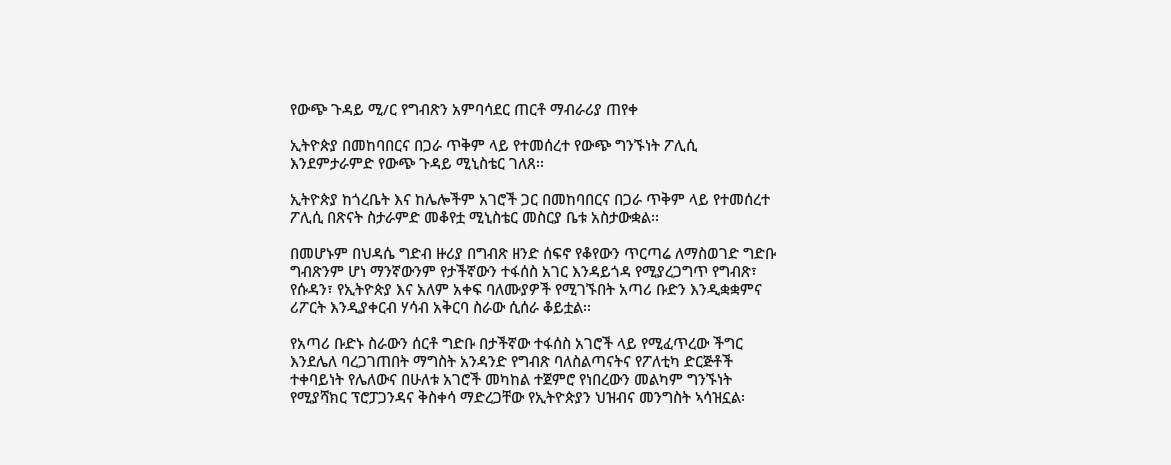የውጭ ጉዳይ ሚ/ር የግብጽን አምባሳደር ጠርቶ ማብራሪያ ጠየቀ

ኢትዮጵያ በመከባበርና በጋራ ጥቅም ላይ የተመሰረተ የውጭ ግንኙነት ፖሊሲ እንደምታራምድ የውጭ ጉዳይ ሚኒስቴር ገለጸ፡፡

ኢትዮጵያ ከጎረቤት እና ከሌሎችም አገሮች ጋር በመከባበርና በጋራ ጥቅም ላይ የተመሰረተ ፖሊሲ በጽናት ስታራምድ መቆየቷ ሚኒስቴር መስርያ ቤቱ አስታውቋል፡፡

በመሆኑም በህዳሴ ግድብ ዙሪያ በግብጽ ዘንድ ሰፍኖ የቆየውን ጥርጣሬ ለማስወገድ ግድቡ ግብጽንም ሆነ ማንኛውንም የታችኛውን ተፋሰስ አገር እንዳይጎዳ የሚያረጋግጥ የግብጽ፣ የሱዳን፣ የኢትዮጵያ እና አለም አቀፍ ባለሙያዎች የሚገኙበት አጣሪ ቡድን እንዲቋቋምና ሪፖርት እንዲያቀርብ ሃሳብ አቅርባ ስራው ሲሰራ ቆይቷል፡፡

የአጣሪ ቡድኑ ስራውን ሰርቶ ግድቡ በታችኛው ተፋሰስ አገሮች ላይ የሚፈጥረው ችግር እንደሌለ ባረጋገጠበት ማግስት አንዳንድ የግብጽ ባለስልጣናትና የፖለቲካ ድርጅቶች ተቀባይነት የሌለውና በሁለቱ አገሮች መካከል ተጀምሮ የነበረውን መልካም ግንኙነት የሚያሻክር ፕሮፓጋንዳና ቅስቀሳ ማድረጋቸው የኢትዮጵያን ህዝብና መንግስት ኣሳዝኗል፡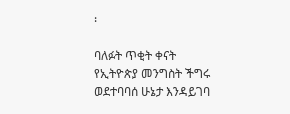፡

ባለፉት ጥቂት ቀናት የኢትዮጵያ መንግስት ችግሩ ወደተባባሰ ሁኔታ እንዳይገባ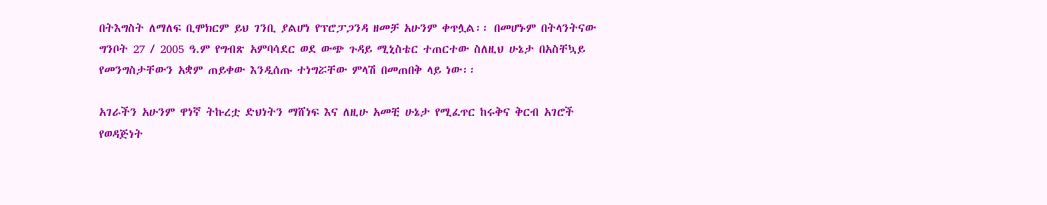በትእግስት ለማለፍ ቢሞክርም ይህ ገንቢ ያልሆነ የፕሮፓጋንዳ ዘመቻ አሁንም ቀጥሏል፡፡ በመሆኑም በትላንትናው ግንቦት 27 / 2005 ዓ.ም የግብጽ አምባሳደር ወደ ውጭ ጉዳይ ሚኒስቴር ተጠርተው ስለዚህ ሁኔታ በአስቸኳይ የመንግስታቸውን አቋም ጠይቀው እንዲሰጡ ተነግሯቸው ምላሽ በመጠበቅ ላይ ነው፡፡

አገራችን አሁንም ዋነኛ ትኩረቷ ድህነትን ማሸነፍ እና ለዚሁ አመቺ ሁኔታ የሚፈጥር ከሩቅና ቅርብ አገሮች የወዳጅነት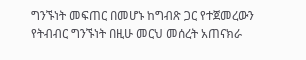ግንኙነት መፍጠር በመሆኑ ከግብጽ ጋር የተጀመረውን የትብብር ግንኙነት በዚሁ መርህ መሰረት አጠናክራ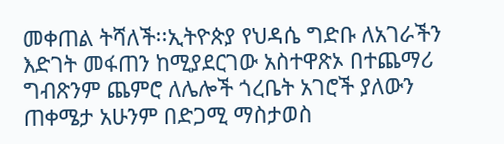መቀጠል ትሻለች፡፡ኢትዮጵያ የህዳሴ ግድቡ ለአገራችን እድገት መፋጠን ከሚያደርገው አስተዋጽኦ በተጨማሪ ግብጽንም ጨምሮ ለሌሎች ጎረቤት አገሮች ያለውን ጠቀሜታ አሁንም በድጋሚ ማስታወስ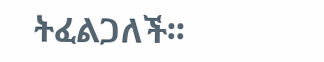ትፈልጋለች፡፡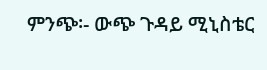ምንጭ፡- ውጭ ጉዳይ ሚኒስቴር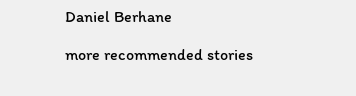Daniel Berhane

more recommended stories